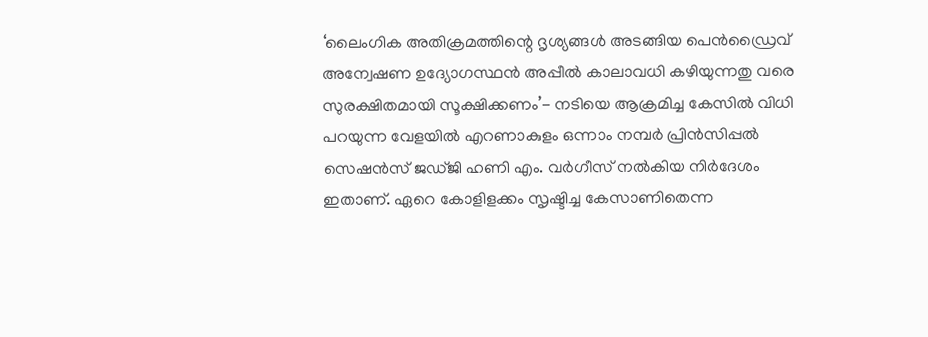‘ലൈംഗിക അതിക്രമത്തിന്റെ ദൃശ്യങ്ങൾ അടങ്ങിയ പെൻഡ്രൈവ് അന്വേഷണ ഉദ്യോഗസ്ഥൻ അപ്പീൽ കാലാവധി കഴിയുന്നതു വരെ സുരക്ഷിതമായി സൂക്ഷിക്കണം’- നടിയെ ആക്രമിച്ച കേസിൽ വിധി പറയുന്ന വേളയിൽ എറണാകുളം ഒന്നാം നമ്പർ പ്രിൻസിപ്പൽ സെഷൻസ് ജഡ്ജി ഹണി എം. വർഗീസ് നൽകിയ നിർദേശം ഇതാണ്. ഏറെ കോളിളക്കം സൃഷ്ടിച്ച കേസാണിതെന്ന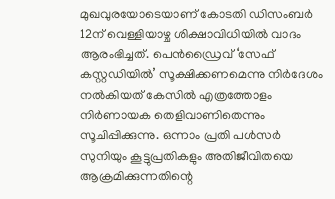മുഖവുരയോടെയാണ് കോടതി ഡിസംബർ 12ന് വെള്ളിയാഴ്ച ശിക്ഷാവിധിയിൽ വാദം ആരംഭിച്ചത്. പെൻഡ്രൈവ് ‘സേഫ് കസ്റ്റഡിയിൽ’ സൂക്ഷിക്കണമെന്നു നിർദേശം നൽകിയത് കേസിൽ എത്രത്തോളം നിർണായക തെളിവാണിതെന്നും സൂചിപ്പിക്കുന്നു. ഒന്നാം പ്രതി പൾസർ സുനിയും കൂട്ടുപ്രതികളും അതിജീവിതയെ ആക്രമിക്കുന്നതിന്റെ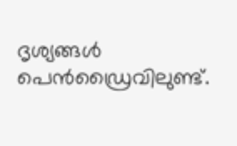ദൃശ്യങ്ങൾ പെൻഡ്രൈവിലുണ്ട്.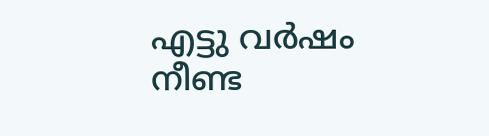എട്ടു വർഷം നീണ്ട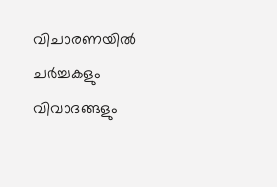വിചാരണയിൽ ചർച്ചകളും വിവാദങ്ങളും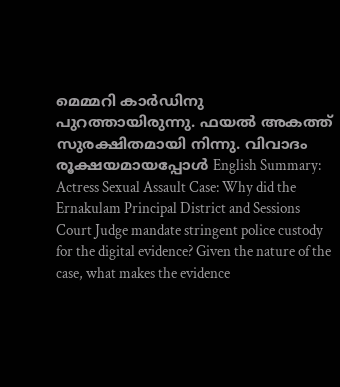മെമ്മറി കാർഡിനു പുറത്തായിരുന്നു. ഫയൽ അകത്ത് സുരക്ഷിതമായി നിന്നു. വിവാദം രൂക്ഷയമായപ്പോൾ English Summary:
Actress Sexual Assault Case: Why did the Ernakulam Principal District and Sessions Court Judge mandate stringent police custody for the digital evidence? Given the nature of the case, what makes the evidence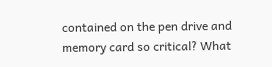contained on the pen drive and memory card so critical? What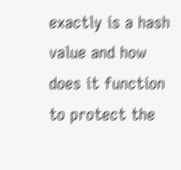exactly is a hash value and how does it function to protect the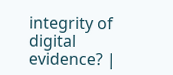integrity of digital evidence? |